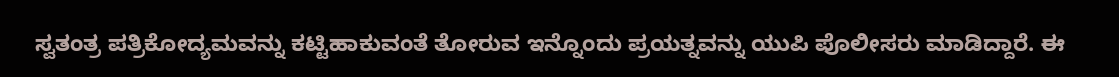ಸ್ವತಂತ್ರ ಪತ್ರಿಕೋದ್ಯಮವನ್ನು ಕಟ್ಟಿಹಾಕುವಂತೆ ತೋರುವ ಇನ್ನೊಂದು ಪ್ರಯತ್ನವನ್ನು ಯುಪಿ ಪೊಲೀಸರು ಮಾಡಿದ್ದಾರೆ. ಈ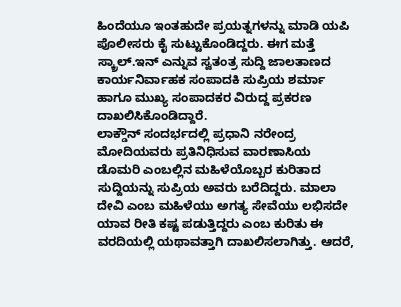ಹಿಂದೆಯೂ ಇಂತಹುದೇ ಪ್ರಯತ್ನಗಳನ್ನು ಮಾಡಿ ಯಪಿ ಪೊಲೀಸರು ಕೈ ಸುಟ್ಟುಕೊಂಡಿದ್ದರು. ಈಗ ಮತ್ತೆ ಸ್ಕ್ರಾಲ್.ಇನ್ ಎನ್ನುವ ಸ್ವತಂತ್ರ ಸುದ್ದಿ ಜಾಲತಾಣದ ಕಾರ್ಯನಿರ್ವಾಹಕ ಸಂಪಾದಕಿ ಸುಪ್ರಿಯ ಶರ್ಮಾ ಹಾಗೂ ಮುಖ್ಯ ಸಂಪಾದಕರ ವಿರುದ್ದ ಪ್ರಕರಣ ದಾಖಲಿಸಿಕೊಂಡಿದ್ದಾರೆ.
ಲಾಕ್ಡೌನ್ ಸಂದರ್ಭದಲ್ಲಿ ಪ್ರಧಾನಿ ನರೇಂದ್ರ ಮೋದಿಯವರು ಪ್ರತಿನಿಧಿಸುವ ವಾರಣಾಸಿಯ ಡೊಮರಿ ಎಂಬಲ್ಲಿನ ಮಹಿಳೆಯೊಬ್ಬರ ಕುರಿತಾದ ಸುದ್ದಿಯನ್ನು ಸುಪ್ರಿಯ ಅವರು ಬರೆದಿದ್ದರು. ಮಾಲಾ ದೇವಿ ಎಂಬ ಮಹಿಳೆಯು ಅಗತ್ಯ ಸೇವೆಯು ಲಭಿಸದೇ ಯಾವ ರೀತಿ ಕಷ್ಟ ಪಡುತ್ತಿದ್ದರು ಎಂಬ ಕುರಿತು ಈ ವರದಿಯಲ್ಲಿ ಯಥಾವತ್ತಾಗಿ ದಾಖಲಿಸಲಾಗಿತ್ತು. ಆದರೆ,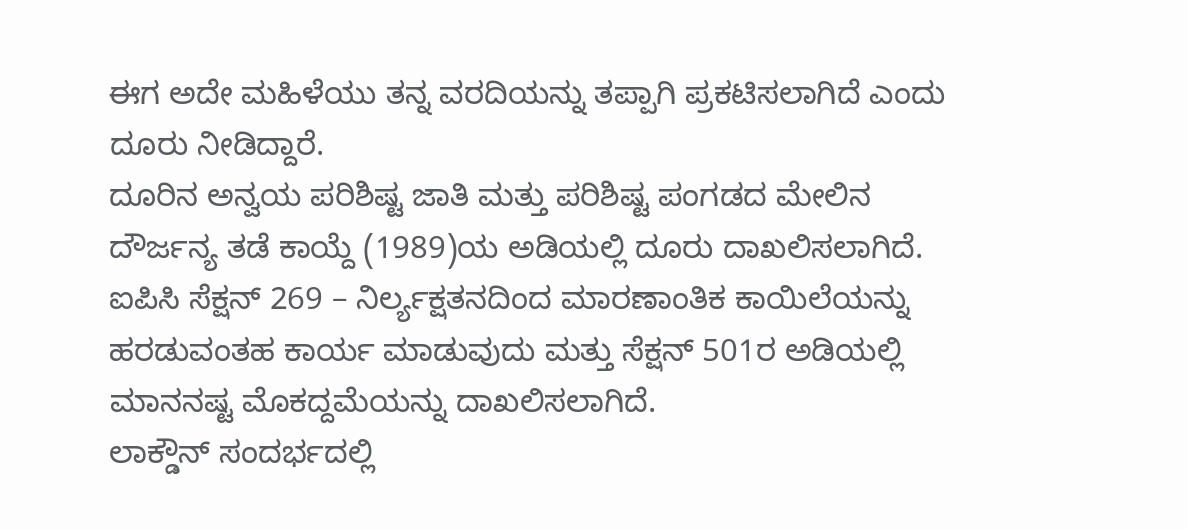ಈಗ ಅದೇ ಮಹಿಳೆಯು ತನ್ನ ವರದಿಯನ್ನು ತಪ್ಪಾಗಿ ಪ್ರಕಟಿಸಲಾಗಿದೆ ಎಂದು ದೂರು ನೀಡಿದ್ದಾರೆ.
ದೂರಿನ ಅನ್ವಯ ಪರಿಶಿಷ್ಟ ಜಾತಿ ಮತ್ತು ಪರಿಶಿಷ್ಟ ಪಂಗಡದ ಮೇಲಿನ ದೌರ್ಜನ್ಯ ತಡೆ ಕಾಯ್ದೆ (1989)ಯ ಅಡಿಯಲ್ಲಿ ದೂರು ದಾಖಲಿಸಲಾಗಿದೆ. ಐಪಿಸಿ ಸೆಕ್ಷನ್ 269 – ನಿರ್ಲ್ಯಕ್ಷತನದಿಂದ ಮಾರಣಾಂತಿಕ ಕಾಯಿಲೆಯನ್ನು ಹರಡುವಂತಹ ಕಾರ್ಯ ಮಾಡುವುದು ಮತ್ತು ಸೆಕ್ಷನ್ 501ರ ಅಡಿಯಲ್ಲಿ ಮಾನನಷ್ಟ ಮೊಕದ್ದಮೆಯನ್ನು ದಾಖಲಿಸಲಾಗಿದೆ.
ಲಾಕ್ಡೌನ್ ಸಂದರ್ಭದಲ್ಲಿ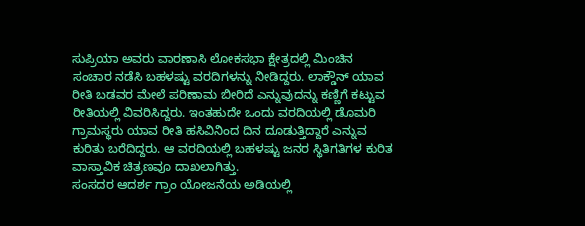ಸುಪ್ರಿಯಾ ಅವರು ವಾರಣಾಸಿ ಲೋಕಸಭಾ ಕ್ಷೇತ್ರದಲ್ಲಿ ಮಿಂಚಿನ ಸಂಚಾರ ನಡೆಸಿ ಬಹಳಷ್ಟು ವರದಿಗಳನ್ನು ನೀಡಿದ್ದರು. ಲಾಕ್ಡೌನ್ ಯಾವ ರೀತಿ ಬಡವರ ಮೇಲೆ ಪರಿಣಾಮ ಬೀರಿದೆ ಎನ್ನುವುದನ್ನು ಕಣ್ಣಿಗೆ ಕಟ್ಟುವ ರೀತಿಯಲ್ಲಿ ವಿವರಿಸಿದ್ದರು. ಇಂತಹುದೇ ಒಂದು ವರದಿಯಲ್ಲಿ ಡೊಮರಿ ಗ್ರಾಮಸ್ಥರು ಯಾವ ರೀತಿ ಹಸಿವಿನಿಂದ ದಿನ ದೂಡುತ್ತಿದ್ದಾರೆ ಎನ್ನುವ ಕುರಿತು ಬರೆದಿದ್ದರು. ಆ ವರದಿಯಲ್ಲಿ ಬಹಳಷ್ಟು ಜನರ ಸ್ಥಿತಿಗತಿಗಳ ಕುರಿತ ವಾಸ್ತಾವಿಕ ಚಿತ್ರಣವೂ ದಾಖಲಾಗಿತ್ತು.
ಸಂಸದರ ಆದರ್ಶ ಗ್ರಾಂ ಯೋಜನೆಯ ಅಡಿಯಲ್ಲಿ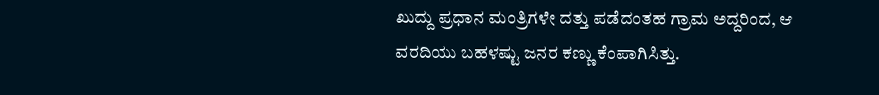ಖುದ್ದು ಪ್ರಧಾನ ಮಂತ್ರಿಗಳೇ ದತ್ತು ಪಡೆದಂತಹ ಗ್ರಾಮ ಅದ್ದರಿಂದ, ಆ ವರದಿಯು ಬಹಳಷ್ಟು ಜನರ ಕಣ್ಣು ಕೆಂಪಾಗಿಸಿತ್ತು.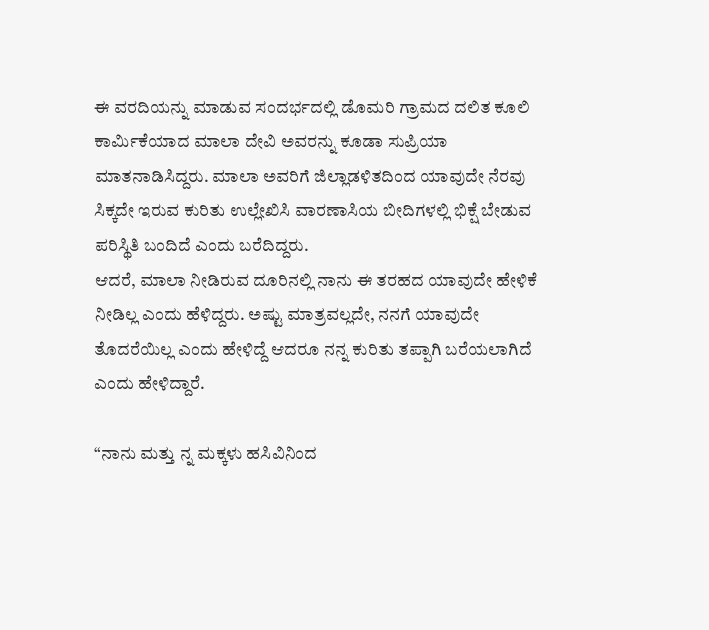ಈ ವರದಿಯನ್ನು ಮಾಡುವ ಸಂದರ್ಭದಲ್ಲಿ ಡೊಮರಿ ಗ್ರಾಮದ ದಲಿತ ಕೂಲಿ ಕಾರ್ಮಿಕೆಯಾದ ಮಾಲಾ ದೇವಿ ಅವರನ್ನು ಕೂಡಾ ಸುಪ್ರಿಯಾ ಮಾತನಾಡಿಸಿದ್ದರು. ಮಾಲಾ ಅವರಿಗೆ ಜಿಲ್ಲಾಡಳಿತದಿಂದ ಯಾವುದೇ ನೆರವು ಸಿಕ್ಕದೇ ಇರುವ ಕುರಿತು ಉಲ್ಲೇಖಿಸಿ ವಾರಣಾಸಿಯ ಬೀದಿಗಳಲ್ಲಿ ಭಿಕ್ಷೆ ಬೇಡುವ ಪರಿಸ್ಥಿತಿ ಬಂದಿದೆ ಎಂದು ಬರೆದಿದ್ದರು.
ಆದರೆ, ಮಾಲಾ ನೀಡಿರುವ ದೂರಿನಲ್ಲಿ ನಾನು ಈ ತರಹದ ಯಾವುದೇ ಹೇಳಿಕೆ ನೀಡಿಲ್ಲ ಎಂದು ಹೆಳಿದ್ದರು. ಅಷ್ಟು ಮಾತ್ರವಲ್ಲದೇ, ನನಗೆ ಯಾವುದೇ ತೊದರೆಯಿಲ್ಲ ಎಂದು ಹೇಳಿದ್ದೆ ಆದರೂ ನನ್ನ ಕುರಿತು ತಪ್ಪಾಗಿ ಬರೆಯಲಾಗಿದೆ ಎಂದು ಹೇಳಿದ್ದಾರೆ.

“ನಾನು ಮತ್ತು ನ್ನ ಮಕ್ಕಳು ಹಸಿವಿನಿಂದ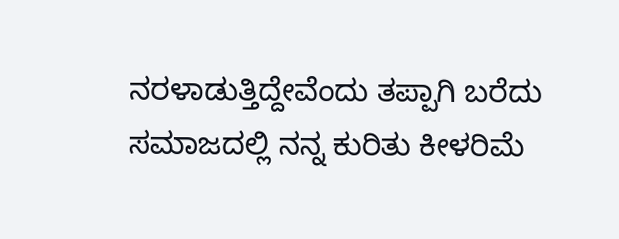ನರಳಾಡುತ್ತಿದ್ದೇವೆಂದು ತಪ್ಪಾಗಿ ಬರೆದು ಸಮಾಜದಲ್ಲಿ ನನ್ನ ಕುರಿತು ಕೀಳರಿಮೆ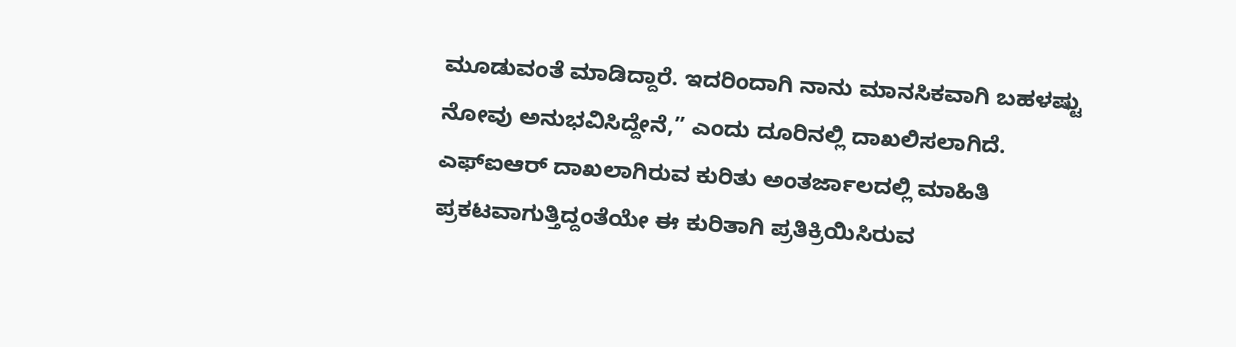ಮೂಡುವಂತೆ ಮಾಡಿದ್ದಾರೆ. ಇದರಿಂದಾಗಿ ನಾನು ಮಾನಸಿಕವಾಗಿ ಬಹಳಷ್ಟು ನೋವು ಅನುಭವಿಸಿದ್ದೇನೆ,” ಎಂದು ದೂರಿನಲ್ಲಿ ದಾಖಲಿಸಲಾಗಿದೆ.
ಎಫ್ಐಆರ್ ದಾಖಲಾಗಿರುವ ಕುರಿತು ಅಂತರ್ಜಾಲದಲ್ಲಿ ಮಾಹಿತಿ ಪ್ರಕಟವಾಗುತ್ತಿದ್ದಂತೆಯೇ ಈ ಕುರಿತಾಗಿ ಪ್ರತಿಕ್ರಿಯಿಸಿರುವ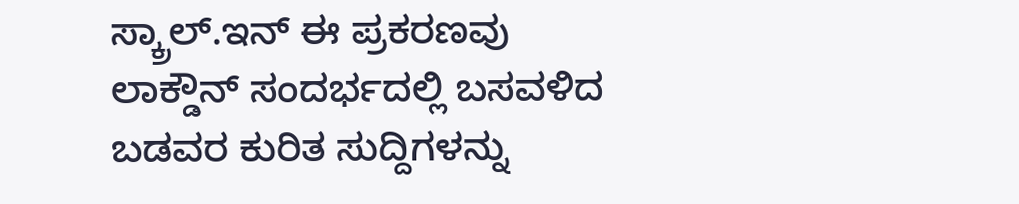ಸ್ಕ್ರಾಲ್.ಇನ್ ಈ ಪ್ರಕರಣವು ಲಾಕ್ಡೌನ್ ಸಂದರ್ಭದಲ್ಲಿ ಬಸವಳಿದ ಬಡವರ ಕುರಿತ ಸುದ್ದಿಗಳನ್ನು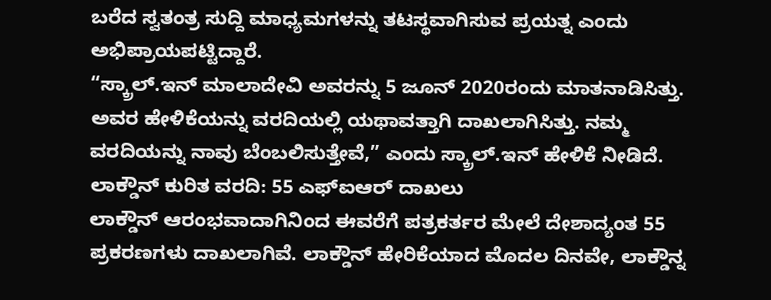ಬರೆದ ಸ್ವತಂತ್ರ ಸುದ್ದಿ ಮಾಧ್ಯಮಗಳನ್ನು ತಟಸ್ಥವಾಗಿಸುವ ಪ್ರಯತ್ನ ಎಂದು ಅಭಿಪ್ರಾಯಪಟ್ಟಿದ್ದಾರೆ.
“ಸ್ಕ್ರಾಲ್.ಇನ್ ಮಾಲಾದೇವಿ ಅವರನ್ನು 5 ಜೂನ್ 2020ರಂದು ಮಾತನಾಡಿಸಿತ್ತು. ಅವರ ಹೇಳಿಕೆಯನ್ನು ವರದಿಯಲ್ಲಿ ಯಥಾವತ್ತಾಗಿ ದಾಖಲಾಗಿಸಿತ್ತು. ನಮ್ಮ ವರದಿಯನ್ನು ನಾವು ಬೆಂಬಲಿಸುತ್ತೇವೆ,” ಎಂದು ಸ್ಕ್ರಾಲ್.ಇನ್ ಹೇಳಿಕೆ ನೀಡಿದೆ.
ಲಾಕ್ಡೌನ್ ಕುರಿತ ವರದಿ: 55 ಎಫ್ಐಆರ್ ದಾಖಲು
ಲಾಕ್ಡೌನ್ ಆರಂಭವಾದಾಗಿನಿಂದ ಈವರೆಗೆ ಪತ್ರಕರ್ತರ ಮೇಲೆ ದೇಶಾದ್ಯಂತ 55 ಪ್ರಕರಣಗಳು ದಾಖಲಾಗಿವೆ. ಲಾಕ್ಡೌನ್ ಹೇರಿಕೆಯಾದ ಮೊದಲ ದಿನವೇ, ಲಾಕ್ಡೌನ್ನ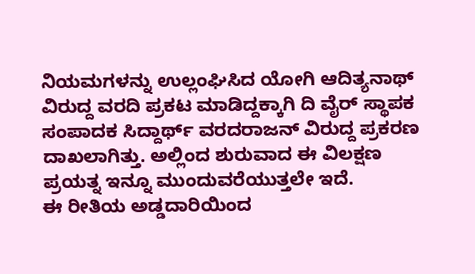ನಿಯಮಗಳನ್ನು ಉಲ್ಲಂಘಿಸಿದ ಯೋಗಿ ಆದಿತ್ಯನಾಥ್ ವಿರುದ್ದ ವರದಿ ಪ್ರಕಟ ಮಾಡಿದ್ದಕ್ಕಾಗಿ ದಿ ವೈರ್ ಸ್ಥಾಪಕ ಸಂಪಾದಕ ಸಿದ್ದಾರ್ಥ್ ವರದರಾಜನ್ ವಿರುದ್ದ ಪ್ರಕರಣ ದಾಖಲಾಗಿತ್ತು. ಅಲ್ಲಿಂದ ಶುರುವಾದ ಈ ವಿಲಕ್ಷಣ ಪ್ರಯತ್ನ ಇನ್ನೂ ಮುಂದುವರೆಯುತ್ತಲೇ ಇದೆ.
ಈ ರೀತಿಯ ಅಡ್ಡದಾರಿಯಿಂದ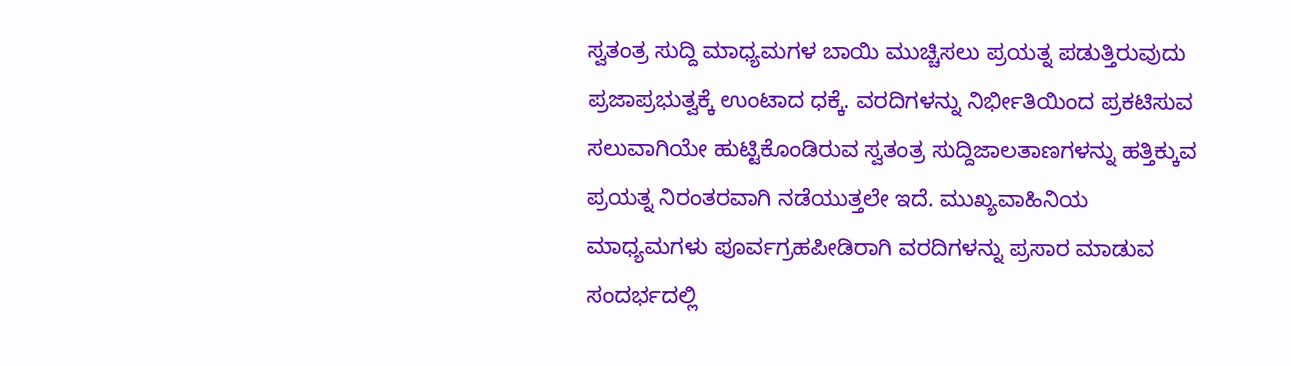ಸ್ವತಂತ್ರ ಸುದ್ದಿ ಮಾಧ್ಯಮಗಳ ಬಾಯಿ ಮುಚ್ಚಿಸಲು ಪ್ರಯತ್ನ ಪಡುತ್ತಿರುವುದು ಪ್ರಜಾಪ್ರಭುತ್ವಕ್ಕೆ ಉಂಟಾದ ಧಕ್ಕೆ. ವರದಿಗಳನ್ನು ನಿರ್ಭೀತಿಯಿಂದ ಪ್ರಕಟಿಸುವ ಸಲುವಾಗಿಯೇ ಹುಟ್ಟಿಕೊಂಡಿರುವ ಸ್ವತಂತ್ರ ಸುದ್ದಿಜಾಲತಾಣಗಳನ್ನು ಹತ್ತಿಕ್ಕುವ ಪ್ರಯತ್ನ ನಿರಂತರವಾಗಿ ನಡೆಯುತ್ತಲೇ ಇದೆ. ಮುಖ್ಯವಾಹಿನಿಯ ಮಾಧ್ಯಮಗಳು ಪೂರ್ವಗ್ರಹಪೀಡಿರಾಗಿ ವರದಿಗಳನ್ನು ಪ್ರಸಾರ ಮಾಡುವ ಸಂದರ್ಭದಲ್ಲಿ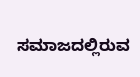ಸಮಾಜದಲ್ಲಿರುವ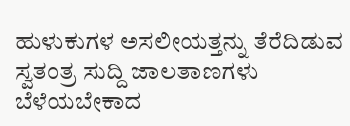ಹುಳುಕುಗಳ ಅಸಲೀಯತ್ತನ್ನು ತೆರೆದಿಡುವ ಸ್ವತಂತ್ರ ಸುದ್ದಿ ಜಾಲತಾಣಗಳು ಬೆಳೆಯಬೇಕಾದ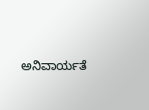ಅನಿವಾರ್ಯತೆ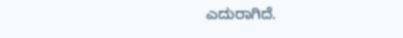ಎದುರಾಗಿದೆ.